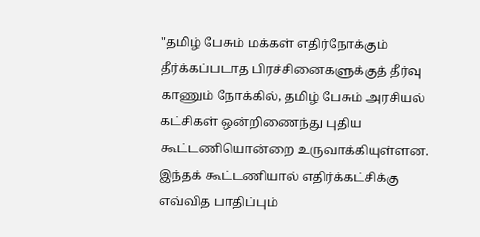"தமிழ் பேசும் மக்கள் எதிர்நோக்கும் தீர்க்கப்படாத பிரச்சினைகளுக்குத் தீர்வு காணும் நோக்கில், தமிழ் பேசும் அரசியல் கட்சிகள் ஒன்றிணைந்து புதிய கூட்டணியொன்றை உருவாக்கியுள்ளன. இந்தக் கூட்டணியால் எதிர்க்கட்சிக்கு எவ்வித பாதிப்பும்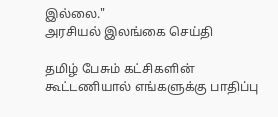இல்லை."
அரசியல் இலங்கை செய்தி

தமிழ் பேசும் கட்சிகளின் கூட்டணியால் எங்களுக்கு பாதிப்பு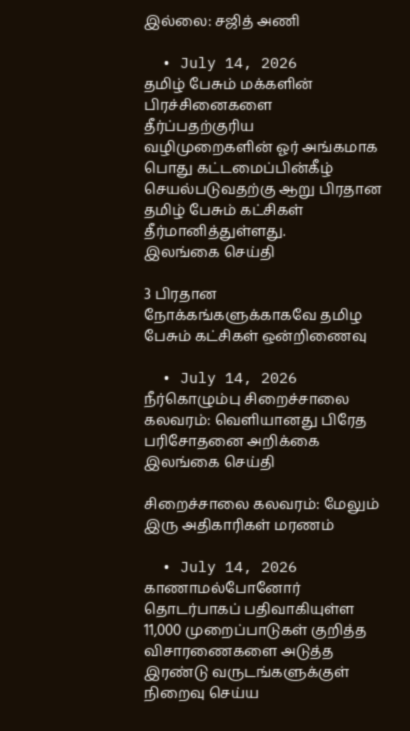இல்லை: சஜித் அணி

  • July 14, 2026
தமிழ் பேசும் மக்களின் பிரச்சினைகளை தீர்ப்பதற்குரிய வழிமுறைகளின் ஓர் அங்கமாக பொது கட்டமைப்பின்கீழ் செயல்படுவதற்கு ஆறு பிரதான தமிழ் பேசும் கட்சிகள் தீர்மானித்துள்ளது.
இலங்கை செய்தி

3 பிரதான நோக்கங்களுக்காகவே தமிழ பேசும் கட்சிகள் ஒன்றிணைவு

  • July 14, 2026
நீர்கொழும்பு சிறைச்சாலை கலவரம்: வெளியானது பிரேத பரிசோதனை அறிக்கை
இலங்கை செய்தி

சிறைச்சாலை கலவரம்: மேலும் இரு அதிகாரிகள் மரணம்

  • July 14, 2026
காணாமல்போனோர் தொடர்பாகப் பதிவாகியுள்ள 11,000 முறைப்பாடுகள் குறித்த விசாரணைகளை அடுத்த இரண்டு வருடங்களுக்குள் நிறைவு செய்ய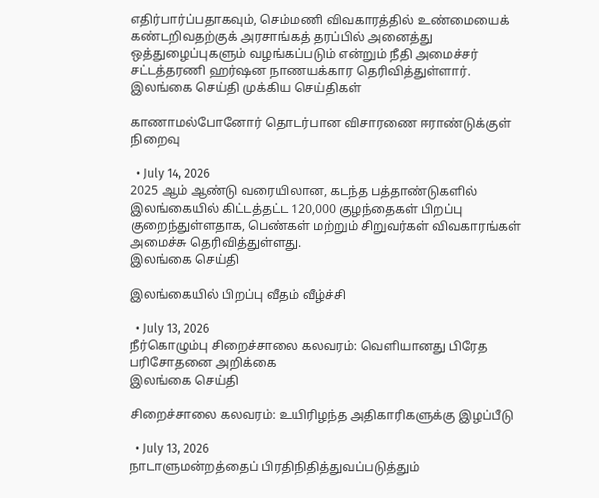எதிர்பார்ப்பதாகவும், செம்மணி விவகாரத்தில் உண்மையைக் கண்டறிவதற்குக் அரசாங்கத் தரப்பில் அனைத்து ஒத்துழைப்புகளும் வழங்கப்படும் என்றும் நீதி அமைச்சர் சட்டத்தரணி ஹர்ஷன நாணயக்கார தெரிவித்துள்ளார்.
இலங்கை செய்தி முக்கிய செய்திகள்

காணாமல்போனோர் தொடர்பான விசாரணை ஈராண்டுக்குள் நிறைவு

  • July 14, 2026
2025 ஆம் ஆண்டு வரையிலான, கடந்த பத்தாண்டுகளில் இலங்கையில் கிட்டத்தட்ட 120,000 குழந்தைகள் பிறப்பு குறைந்துள்ளதாக, பெண்கள் மற்றும் சிறுவர்கள் விவகாரங்கள் அமைச்சு தெரிவித்துள்ளது.
இலங்கை செய்தி

இலங்கையில் பிறப்பு வீதம் வீழ்ச்சி

  • July 13, 2026
நீர்கொழும்பு சிறைச்சாலை கலவரம்: வெளியானது பிரேத பரிசோதனை அறிக்கை
இலங்கை செய்தி

சிறைச்சாலை கலவரம்: உயிரிழந்த அதிகாரிகளுக்கு இழப்பீடு

  • July 13, 2026
நாடாளுமன்றத்தைப் பிரதிநிதித்துவப்படுத்தும்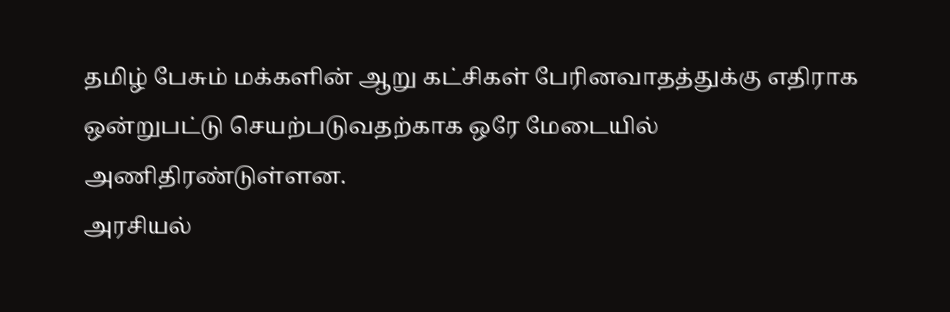தமிழ் பேசும் மக்களின் ஆறு கட்சிகள் பேரினவாதத்துக்கு எதிராக ஒன்றுபட்டு செயற்படுவதற்காக ஒரே மேடையில் அணிதிரண்டுள்ளன.
அரசியல்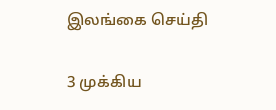இலங்கை செய்தி

3 முக்கிய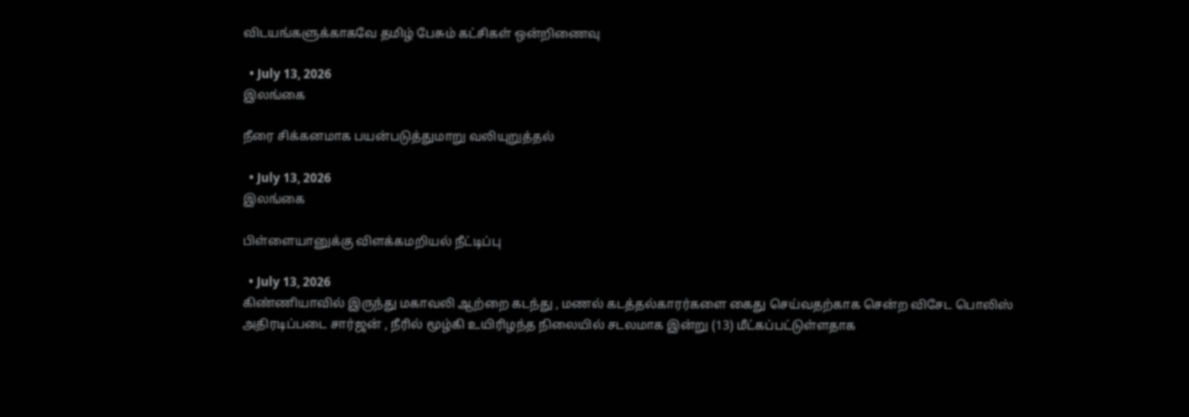விடயங்களுக்காகவே தமிழ் பேசும் கட்சிகள் ஒன்றிணைவு

  • July 13, 2026
இலங்கை

நீரை சிக்கனமாக பயன்படுத்துமாறு வலியுறுத்தல்

  • July 13, 2026
இலங்கை

பிள்ளையானுக்கு விளக்கமறியல் நீட்டிப்பு

  • July 13, 2026
கிண்ணியாவில் இருந்து மகாவலி ஆற்றை கடந்து , மணல் கடத்தல்காரர்களை கைது செய்வதற்காக சென்ற விசேட பொலிஸ் அதிரடிப்படை சார்ஜன் , நீரில் மூழ்கி உயிரிழந்த நிலையில் சடலமாக இன்று (13) மீட்கப்பட்டுள்ளதாக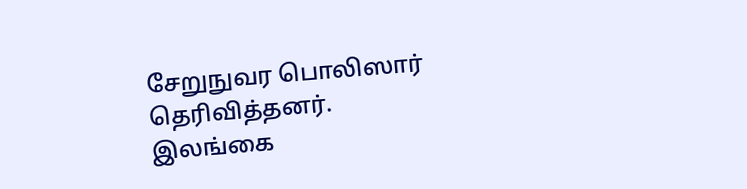சேறுநுவர பொலிஸார் தெரிவித்தனர்.
இலங்கை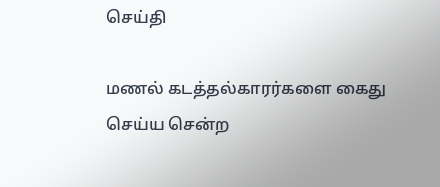செய்தி

மணல் கடத்தல்காரர்களை கைது செய்ய சென்ற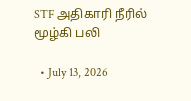STF அதிகாரி நீரில் மூழ்கி பலி

  • July 13, 2026